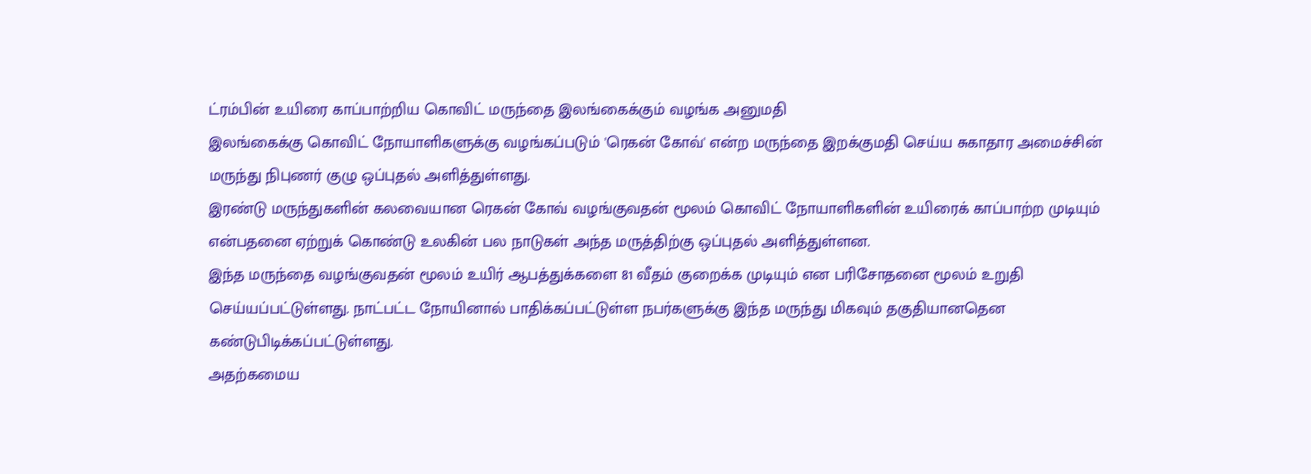ட்ரம்பின் உயிரை காப்பாற்றிய கொவிட் மருந்தை இலங்கைக்கும் வழங்க அனுமதி
இலங்கைக்கு கொவிட் நோயாளிகளுக்கு வழங்கப்படும் 'ரெகன் கோவ்' என்ற மருந்தை இறக்குமதி செய்ய சுகாதார அமைச்சின் மருந்து நிபுணர் குழு ஒப்புதல் அளித்துள்ளது.
இரண்டு மருந்துகளின் கலவையான ரெகன் கோவ் வழங்குவதன் மூலம் கொவிட் நோயாளிகளின் உயிரைக் காப்பாற்ற முடியும் என்பதனை ஏற்றுக் கொண்டு உலகின் பல நாடுகள் அந்த மருத்திற்கு ஒப்புதல் அளித்துள்ளன.
இந்த மருந்தை வழங்குவதன் மூலம் உயிர் ஆபத்துக்களை 81 வீதம் குறைக்க முடியும் என பரிசோதனை மூலம் உறுதி செய்யப்பட்டுள்ளது. நாட்பட்ட நோயினால் பாதிக்கப்பட்டுள்ள நபர்களுக்கு இந்த மருந்து மிகவும் தகுதியானதென கண்டுபிடிக்கப்பட்டுள்ளது.
அதற்கமைய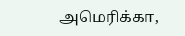அமெரிக்கா,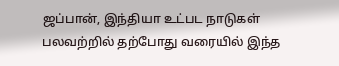ஜப்பான், இந்தியா உட்பட நாடுகள் பலவற்றில் தற்போது வரையில் இந்த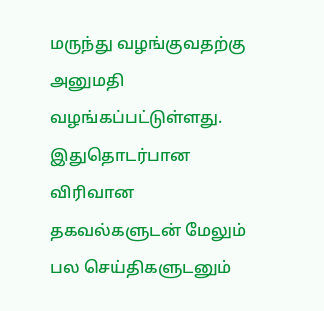மருந்து வழங்குவதற்கு அனுமதி வழங்கப்பட்டுள்ளது.
இதுதொடர்பான விரிவான தகவல்களுடன் மேலும் பல செய்திகளுடனும்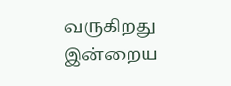வருகிறது இன்றைய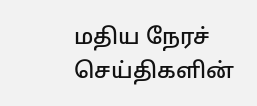மதிய நேரச் செய்திகளின்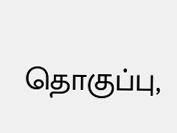தொகுப்பு,